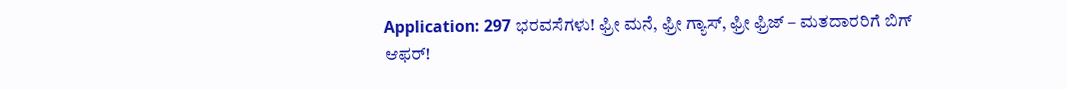Application: 297 ಭರವಸೆಗಳು! ಫ್ರೀ ಮನೆ, ಫ್ರೀ ಗ್ಯಾಸ್, ಫ್ರೀ ಫ್ರಿಜ್ – ಮತದಾರರಿಗೆ ಬಿಗ್ ಆಫರ್!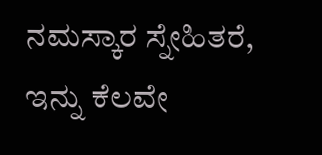ನಮಸ್ಕಾರ ಸ್ನೇಹಿತರೆ, ಇನ್ನು ಕೆಲವೇ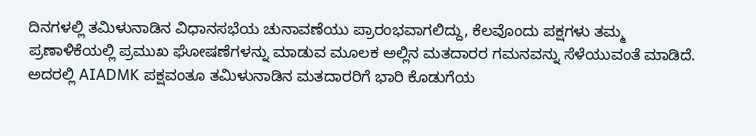ದಿನಗಳಲ್ಲಿ ತಮಿಳುನಾಡಿನ ವಿಧಾನಸಭೆಯ ಚುನಾವಣೆಯು ಪ್ರಾರಂಭವಾಗಲಿದ್ದು, ಕೆಲವೊಂದು ಪಕ್ಷಗಳು ತಮ್ಮ ಪ್ರಣಾಳಿಕೆಯಲ್ಲಿ ಪ್ರಮುಖ ಘೋಷಣೆಗಳನ್ನು ಮಾಡುವ ಮೂಲಕ ಅಲ್ಲಿನ ಮತದಾರರ ಗಮನವನ್ನು ಸೆಳೆಯುವಂತೆ ಮಾಡಿದೆ. ಅದರಲ್ಲಿ AIADMK ಪಕ್ಷವಂತೂ ತಮಿಳುನಾಡಿನ ಮತದಾರರಿಗೆ ಭಾರಿ ಕೊಡುಗೆಯ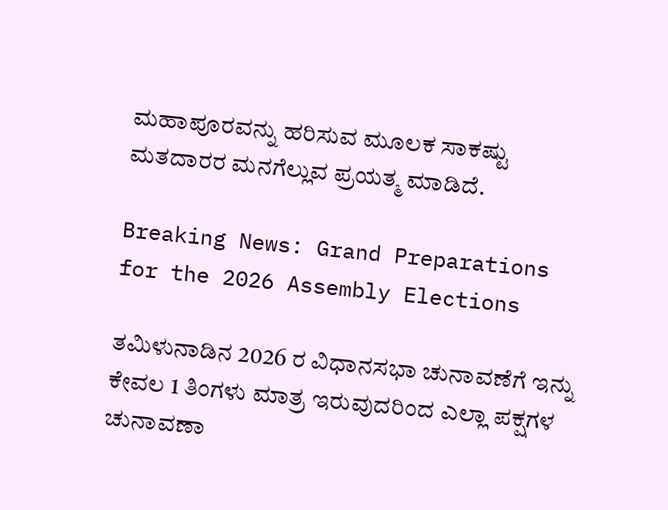ಮಹಾಪೂರವನ್ನು ಹರಿಸುವ ಮೂಲಕ ಸಾಕಷ್ಟು ಮತದಾರರ ಮನಗೆಲ್ಲುವ ಪ್ರಯತ್ಮ ಮಾಡಿದೆ.

Breaking News: Grand Preparations for the 2026 Assembly Elections

ತಮಿಳುನಾಡಿನ 2026 ರ ವಿಧಾನಸಭಾ ಚುನಾವಣೆಗೆ ಇನ್ನು ಕೇವಲ 1 ತಿಂಗಳು ಮಾತ್ರ ಇರುವುದರಿಂದ ಎಲ್ಲಾ ಪಕ್ಷಗಳ ಚುನಾವಣಾ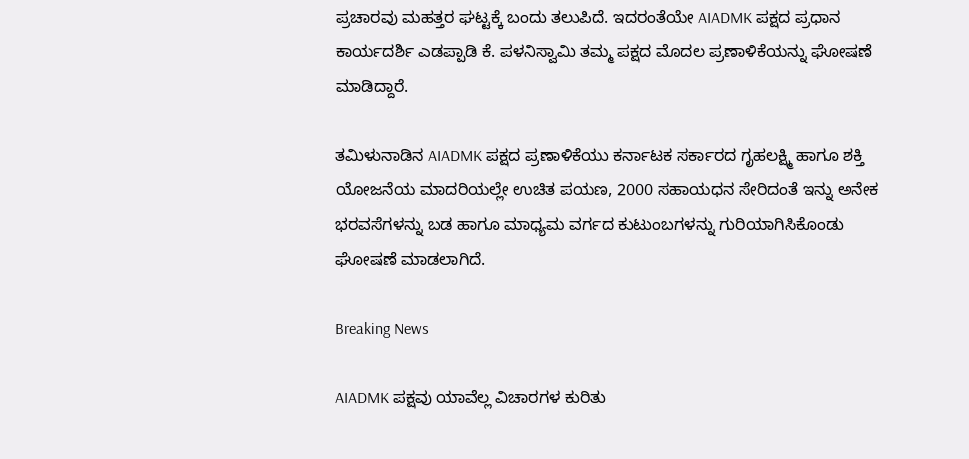ಪ್ರಚಾರವು ಮಹತ್ತರ ಘಟ್ಟಕ್ಕೆ ಬಂದು ತಲುಪಿದೆ. ಇದರಂತೆಯೇ AIADMK ಪಕ್ಷದ ಪ್ರಧಾನ ಕಾರ್ಯದರ್ಶಿ ಎಡಪ್ಪಾಡಿ ಕೆ. ಪಳನಿಸ್ವಾಮಿ ತಮ್ಮ ಪಕ್ಷದ ಮೊದಲ ಪ್ರಣಾಳಿಕೆಯನ್ನು ಘೋಷಣೆ ಮಾಡಿದ್ದಾರೆ.

ತಮಿಳುನಾಡಿನ AIADMK ಪಕ್ಷದ ಪ್ರಣಾಳಿಕೆಯು ಕರ್ನಾಟಕ ಸರ್ಕಾರದ ಗೃಹಲಕ್ಷ್ಮಿ ಹಾಗೂ ಶಕ್ತಿ ಯೋಜನೆಯ ಮಾದರಿಯಲ್ಲೇ ಉಚಿತ ಪಯಣ, 2000 ಸಹಾಯಧನ ಸೇರಿದಂತೆ ಇನ್ನು ಅನೇಕ ಭರವಸೆಗಳನ್ನು ಬಡ ಹಾಗೂ ಮಾಧ್ಯಮ ವರ್ಗದ ಕುಟುಂಬಗಳನ್ನು ಗುರಿಯಾಗಿಸಿಕೊಂಡು ಘೋಷಣೆ ಮಾಡಲಾಗಿದೆ.

Breaking News

AIADMK ಪಕ್ಷವು ಯಾವೆಲ್ಲ ವಿಚಾರಗಳ ಕುರಿತು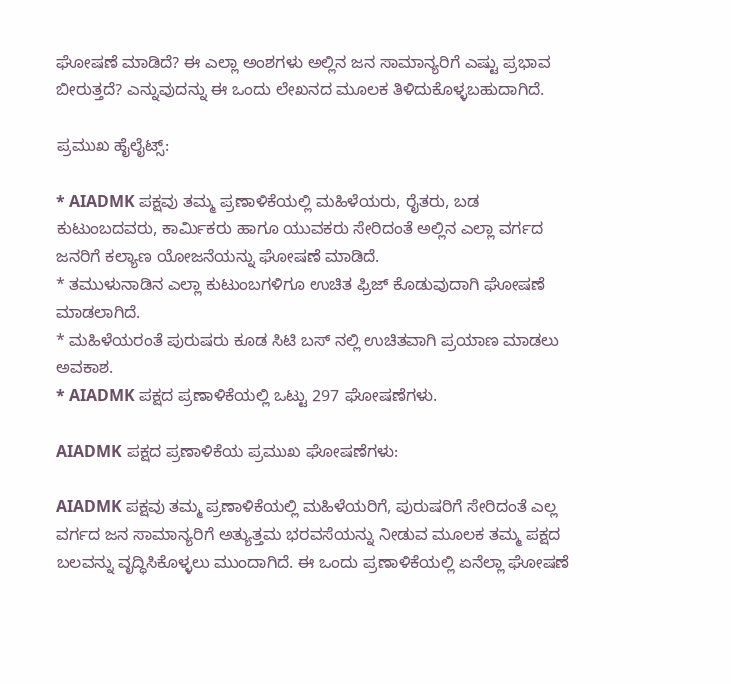ಘೋಷಣೆ ಮಾಡಿದೆ? ಈ ಎಲ್ಲಾ ಅಂಶಗಳು ಅಲ್ಲಿನ ಜನ ಸಾಮಾನ್ಯರಿಗೆ ಎಷ್ಟು ಪ್ರಭಾವ ಬೀರುತ್ತದೆ? ಎನ್ನುವುದನ್ನು ಈ ಒಂದು ಲೇಖನದ ಮೂಲಕ ತಿಳಿದುಕೊಳ್ಳಬಹುದಾಗಿದೆ.

ಪ್ರಮುಖ ಹೈಲೈಟ್ಸ್:

* AIADMK ಪಕ್ಷವು ತಮ್ಮ ಪ್ರಣಾಳಿಕೆಯಲ್ಲಿ ಮಹಿಳೆಯರು, ರೈತರು, ಬಡ ಕುಟುಂಬದವರು, ಕಾರ್ಮಿಕರು ಹಾಗೂ ಯುವಕರು ಸೇರಿದಂತೆ ಅಲ್ಲಿನ ಎಲ್ಲಾ ವರ್ಗದ ಜನರಿಗೆ ಕಲ್ಯಾಣ ಯೋಜನೆಯನ್ನು ಘೋಷಣೆ ಮಾಡಿದೆ.
* ತಮುಳುನಾಡಿನ ಎಲ್ಲಾ ಕುಟುಂಬಗಳಿಗೂ ಉಚಿತ ಫ್ರಿಜ್ ಕೊಡುವುದಾಗಿ ಘೋಷಣೆ ಮಾಡಲಾಗಿದೆ.
* ಮಹಿಳೆಯರಂತೆ ಪುರುಷರು ಕೂಡ ಸಿಟಿ ಬಸ್ ನಲ್ಲಿ ಉಚಿತವಾಗಿ ಪ್ರಯಾಣ ಮಾಡಲು ಅವಕಾಶ.
* AIADMK ಪಕ್ಷದ ಪ್ರಣಾಳಿಕೆಯಲ್ಲಿ ಒಟ್ಟು 297 ಘೋಷಣೆಗಳು.

AIADMK ಪಕ್ಷದ ಪ್ರಣಾಳಿಕೆಯ ಪ್ರಮುಖ ಘೋಷಣೆಗಳು:

AIADMK ಪಕ್ಷವು ತಮ್ಮ ಪ್ರಣಾಳಿಕೆಯಲ್ಲಿ ಮಹಿಳೆಯರಿಗೆ, ಪುರುಷರಿಗೆ ಸೇರಿದಂತೆ ಎಲ್ಲ ವರ್ಗದ ಜನ ಸಾಮಾನ್ಯರಿಗೆ ಅತ್ಯುತ್ತಮ ಭರವಸೆಯನ್ನು ನೀಡುವ ಮೂಲಕ ತಮ್ಮ ಪಕ್ಷದ ಬಲವನ್ನು ವೃದ್ಧಿಸಿಕೊಳ್ಳಲು ಮುಂದಾಗಿದೆ. ಈ ಒಂದು ಪ್ರಣಾಳಿಕೆಯಲ್ಲಿ ಏನೆಲ್ಲಾ ಘೋಷಣೆ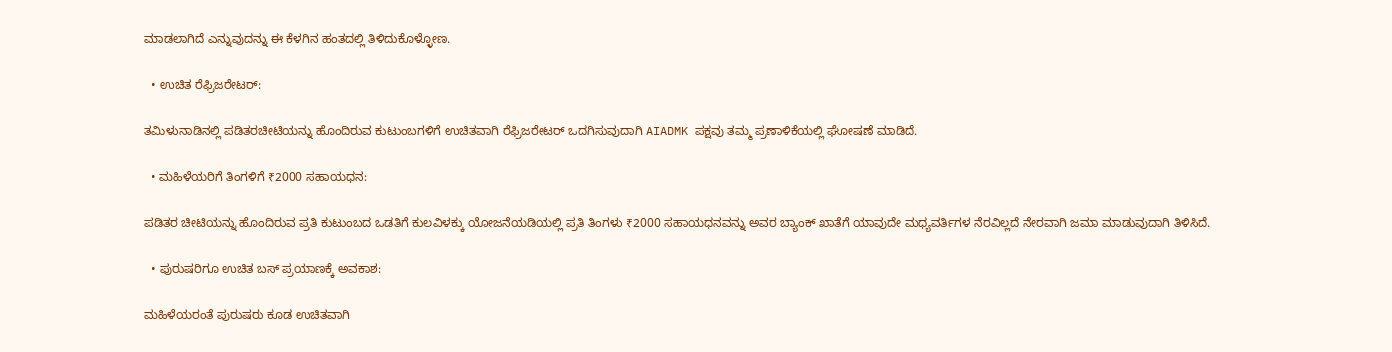ಮಾಡಲಾಗಿದೆ ಎನ್ನುವುದನ್ನು ಈ ಕೆಳಗಿನ ಹಂತದಲ್ಲಿ ತಿಳಿದುಕೊಳ್ಳೋಣ.

  • ಉಚಿತ ರೆಫ್ರಿಜರೇಟರ್:

ತಮಿಳುನಾಡಿನಲ್ಲಿ ಪಡಿತರಚೀಟಿಯನ್ನು ಹೊಂದಿರುವ ಕುಟುಂಬಗಳಿಗೆ ಉಚಿತವಾಗಿ ರೆಫ್ರಿಜರೇಟರ್ ಒದಗಿಸುವುದಾಗಿ AIADMK ಪಕ್ಷವು ತಮ್ಮ ಪ್ರಣಾಳಿಕೆಯಲ್ಲಿ ಘೋಷಣೆ ಮಾಡಿದೆ.

  • ಮಹಿಳೆಯರಿಗೆ ತಿಂಗಳಿಗೆ ₹2000 ಸಹಾಯಧನ:

ಪಡಿತರ ಚೀಟಿಯನ್ನು ಹೊಂದಿರುವ ಪ್ರತಿ ಕುಟುಂಬದ ಒಡತಿಗೆ ಕುಲವಿಳಕ್ಕು ಯೋಜನೆಯಡಿಯಲ್ಲಿ ಪ್ರತಿ ತಿಂಗಳು ₹2000 ಸಹಾಯಧನವನ್ನು ಅವರ ಬ್ಯಾಂಕ್ ಖಾತೆಗೆ ಯಾವುದೇ ಮಧ್ಯವರ್ತಿಗಳ ನೆರವಿಲ್ಲದೆ ನೇರವಾಗಿ ಜಮಾ ಮಾಡುವುದಾಗಿ ತಿಳಿಸಿದೆ.

  • ಪುರುಷರಿಗೂ ಉಚಿತ ಬಸ್ ಪ್ರಯಾಣಕ್ಕೆ ಅವಕಾಶ:

ಮಹಿಳೆಯರಂತೆ ಪುರುಷರು ಕೂಡ ಉಚಿತವಾಗಿ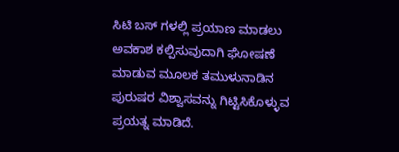ಸಿಟಿ ಬಸ್ ಗಳಲ್ಲಿ ಪ್ರಯಾಣ ಮಾಡಲು ಅವಕಾಶ ಕಲ್ಪಿಸುವುದಾಗಿ ಘೋಷಣೆ ಮಾಡುವ ಮೂಲಕ ತಮುಳುನಾಡಿನ ಪುರುಷರ ವಿಶ್ವಾಸವನ್ನು ಗಿಟ್ಟಿಸಿಕೊಳ್ಳುವ ಪ್ರಯತ್ನ ಮಾಡಿದೆ.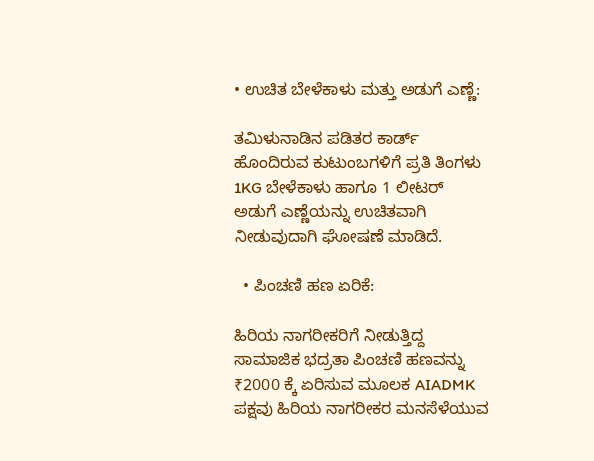• ಉಚಿತ ಬೇಳೆಕಾಳು ಮತ್ತು ಅಡುಗೆ ಎಣ್ಣೆ:

ತಮಿಳುನಾಡಿನ ಪಡಿತರ ಕಾರ್ಡ್ ಹೊಂದಿರುವ ಕುಟುಂಬಗಳಿಗೆ ಪ್ರತಿ ತಿಂಗಳು 1KG ಬೇಳೆಕಾಳು ಹಾಗೂ 1 ಲೀಟರ್ ಅಡುಗೆ ಎಣ್ಣೆಯನ್ನು ಉಚಿತವಾಗಿ ನೀಡುವುದಾಗಿ ಘೋಷಣೆ ಮಾಡಿದೆ.

  • ಪಿಂಚಣಿ ಹಣ ಏರಿಕೆ:

ಹಿರಿಯ ನಾಗರೀಕರಿಗೆ ನೀಡುತ್ತಿದ್ದ ಸಾಮಾಜಿಕ ಭದ್ರತಾ ಪಿಂಚಣಿ ಹಣವನ್ನು ₹2000 ಕ್ಕೆ ಏರಿಸುವ ಮೂಲಕ AIADMK ಪಕ್ಷವು ಹಿರಿಯ ನಾಗರೀಕರ ಮನಸೆಳೆಯುವ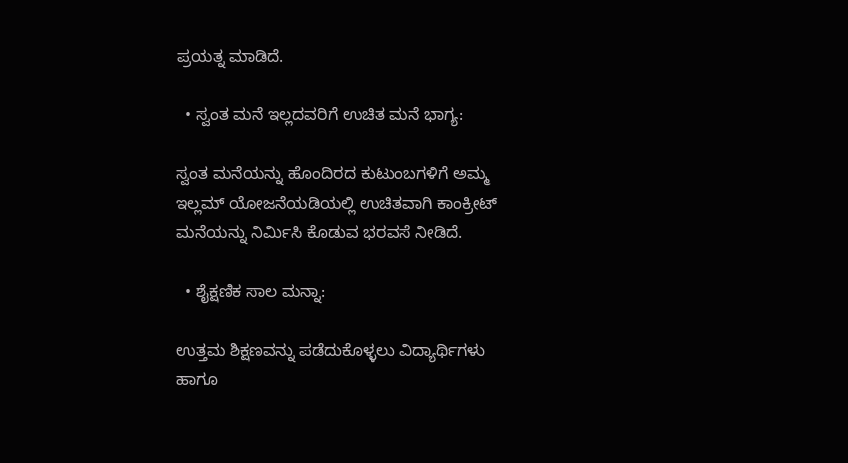ಪ್ರಯತ್ನ ಮಾಡಿದೆ.

  • ಸ್ವಂತ ಮನೆ ಇಲ್ಲದವರಿಗೆ ಉಚಿತ ಮನೆ ಭಾಗ್ಯ:

ಸ್ವಂತ ಮನೆಯನ್ನು ಹೊಂದಿರದ ಕುಟುಂಬಗಳಿಗೆ ಅಮ್ಮ ಇಲ್ಲಮ್ ಯೋಜನೆಯಡಿಯಲ್ಲಿ ಉಚಿತವಾಗಿ ಕಾಂಕ್ರೀಟ್ ಮನೆಯನ್ನು ನಿರ್ಮಿಸಿ ಕೊಡುವ ಭರವಸೆ ನೀಡಿದೆ.

  • ಶೈಕ್ಷಣಿಕ ಸಾಲ ಮನ್ನಾ:

ಉತ್ತಮ ಶಿಕ್ಷಣವನ್ನು ಪಡೆದುಕೊಳ್ಳಲು ವಿದ್ಯಾರ್ಥಿಗಳು ಹಾಗೂ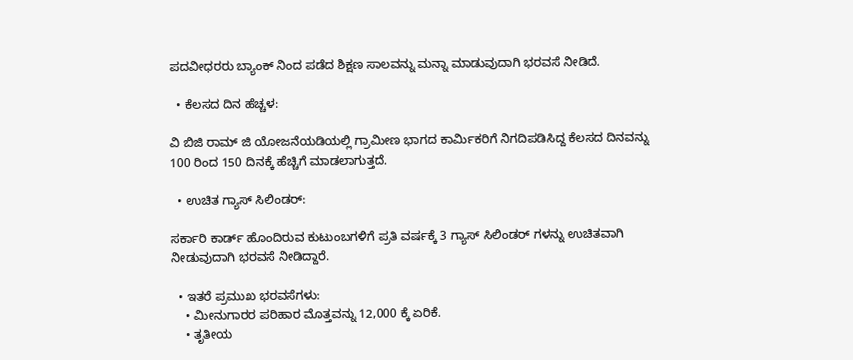ಪದವೀಧರರು ಬ್ಯಾಂಕ್ ನಿಂದ ಪಡೆದ ಶಿಕ್ಷಣ ಸಾಲವನ್ನು ಮನ್ನಾ ಮಾಡುವುದಾಗಿ ಭರವಸೆ ನೀಡಿದೆ.

  • ಕೆಲಸದ ದಿನ ಹೆಚ್ಚಳ:

ವಿ ಬಿಜಿ ರಾಮ್ ಜಿ ಯೋಜನೆಯಡಿಯಲ್ಲಿ ಗ್ರಾಮೀಣ ಭಾಗದ ಕಾರ್ಮಿಕರಿಗೆ ನಿಗದಿಪಡಿಸಿದ್ದ ಕೆಲಸದ ದಿನವನ್ನು 100 ರಿಂದ 150 ದಿನಕ್ಕೆ ಹೆಚ್ಚಿಗೆ ಮಾಡಲಾಗುತ್ತದೆ.

  • ಉಚಿತ ಗ್ಯಾಸ್ ಸಿಲಿಂಡರ್:

ಸರ್ಕಾರಿ ಕಾರ್ಡ್ ಹೊಂದಿರುವ ಕುಟುಂಬಗಳಿಗೆ ಪ್ರತಿ ವರ್ಷಕ್ಕೆ 3 ಗ್ಯಾಸ್ ಸಿಲಿಂಡರ್ ಗಳನ್ನು ಉಚಿತವಾಗಿ ನೀಡುವುದಾಗಿ ಭರವಸೆ ನೀಡಿದ್ದಾರೆ.

  • ಇತರೆ ಪ್ರಮುಖ ಭರವಸೆಗಳು:
    • ಮೀನುಗಾರರ ಪರಿಹಾರ ಮೊತ್ತವನ್ನು 12,000 ಕ್ಕೆ ಏರಿಕೆ.
    • ತೃತೀಯ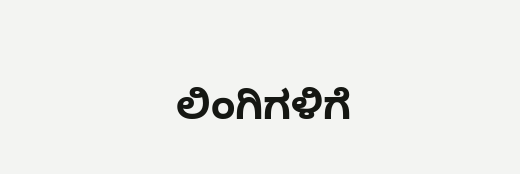ಲಿಂಗಿಗಳಿಗೆ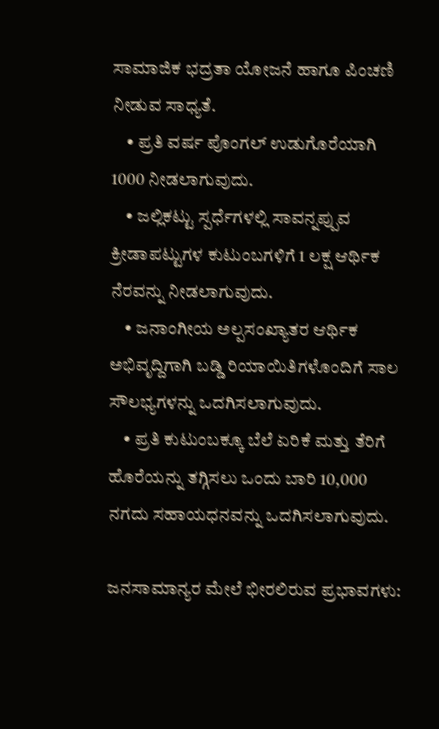ಸಾಮಾಜಿಕ ಭದ್ರತಾ ಯೋಜನೆ ಹಾಗೂ ಪಿಂಚಣಿ ನೀಡುವ ಸಾಧ್ಯತೆ.
    • ಪ್ರತಿ ವರ್ಷ ಪೊಂಗಲ್ ಉಡುಗೊರೆಯಾಗಿ 1000 ನೀಡಲಾಗುವುದು.
    • ಜಲ್ಲಿಕಟ್ಟು ಸ್ಪರ್ಧೆಗಳಲ್ಲಿ ಸಾವನ್ನಪ್ಪುವ ಕ್ರೀಡಾಪಟ್ಟುಗಳ ಕುಟುಂಬಗಳಿಗೆ 1 ಲಕ್ಷ ಆರ್ಥಿಕ ನೆರವನ್ನು ನೀಡಲಾಗುವುದು.
    • ಜನಾಂಗೀಯ ಅಲ್ಪಸಂಖ್ಯಾತರ ಆರ್ಥಿಕ ಅಭಿವೃದ್ದಿಗಾಗಿ ಬಡ್ಡಿ ರಿಯಾಯಿತಿಗಳೊಂದಿಗೆ ಸಾಲ ಸೌಲಭ್ಯಗಳನ್ನು ಒದಗಿಸಲಾಗುವುದು.
    • ಪ್ರತಿ ಕುಟುಂಬಕ್ಕೂ ಬೆಲೆ ಏರಿಕೆ ಮತ್ತು ತೆರಿಗೆ ಹೊರೆಯನ್ನು ತಗ್ಗಿಸಲು ಒಂದು ಬಾರಿ 10,000 ನಗದು ಸಹಾಯಧನವನ್ನು ಒದಗಿಸಲಾಗುವುದು.

ಜನಸಾಮಾನ್ಯರ ಮೇಲೆ ಭೀರಲಿರುವ ಪ್ರಭಾವಗಳು: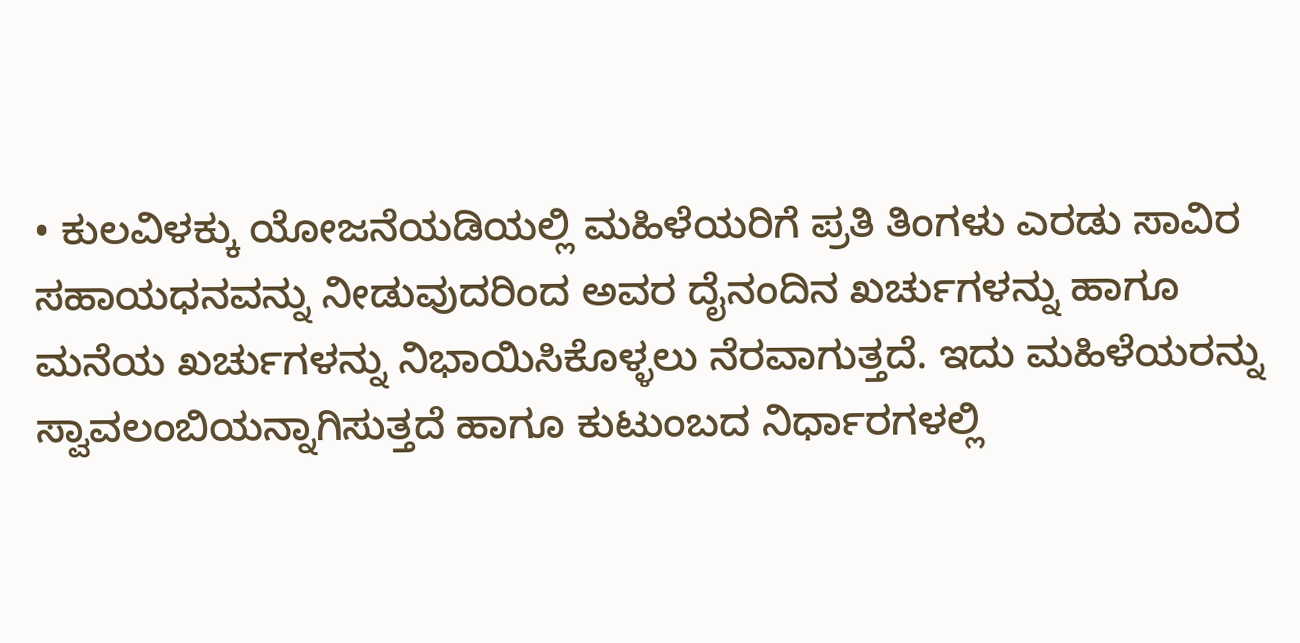• ಕುಲವಿಳಕ್ಕು ಯೋಜನೆಯಡಿಯಲ್ಲಿ ಮಹಿಳೆಯರಿಗೆ ಪ್ರತಿ ತಿಂಗಳು ಎರಡು ಸಾವಿರ ಸಹಾಯಧನವನ್ನು ನೀಡುವುದರಿಂದ ಅವರ ದೈನಂದಿನ ಖರ್ಚುಗಳನ್ನು ಹಾಗೂ ಮನೆಯ ಖರ್ಚುಗಳನ್ನು ನಿಭಾಯಿಸಿಕೊಳ್ಳಲು ನೆರವಾಗುತ್ತದೆ. ಇದು ಮಹಿಳೆಯರನ್ನು ಸ್ವಾವಲಂಬಿಯನ್ನಾಗಿಸುತ್ತದೆ ಹಾಗೂ ಕುಟುಂಬದ ನಿರ್ಧಾರಗಳಲ್ಲಿ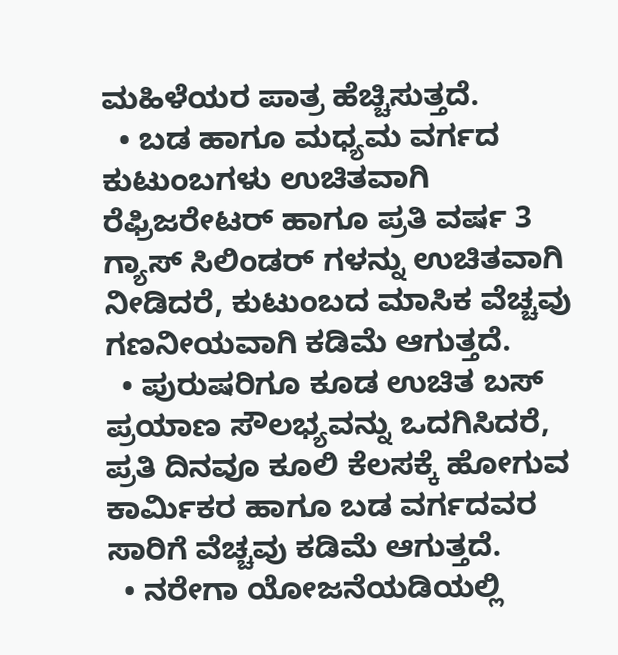ಮಹಿಳೆಯರ ಪಾತ್ರ ಹೆಚ್ಚಿಸುತ್ತದೆ.
  • ಬಡ ಹಾಗೂ ಮಧ್ಯಮ ವರ್ಗದ ಕುಟುಂಬಗಳು ಉಚಿತವಾಗಿ ರೆಫ್ರಿಜರೇಟರ್ ಹಾಗೂ ಪ್ರತಿ ವರ್ಷ 3 ಗ್ಯಾಸ್ ಸಿಲಿಂಡರ್ ಗಳನ್ನು ಉಚಿತವಾಗಿ ನೀಡಿದರೆ, ಕುಟುಂಬದ ಮಾಸಿಕ ವೆಚ್ಚವು ಗಣನೀಯವಾಗಿ ಕಡಿಮೆ ಆಗುತ್ತದೆ.
  • ಪುರುಷರಿಗೂ ಕೂಡ ಉಚಿತ ಬಸ್ ಪ್ರಯಾಣ ಸೌಲಭ್ಯವನ್ನು ಒದಗಿಸಿದರೆ, ಪ್ರತಿ ದಿನವೂ ಕೂಲಿ ಕೆಲಸಕ್ಕೆ ಹೋಗುವ ಕಾರ್ಮಿಕರ ಹಾಗೂ ಬಡ ವರ್ಗದವರ ಸಾರಿಗೆ ವೆಚ್ಚವು ಕಡಿಮೆ ಆಗುತ್ತದೆ.
  • ನರೇಗಾ ಯೋಜನೆಯಡಿಯಲ್ಲಿ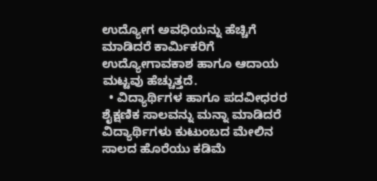ಉದ್ಯೋಗ ಅವಧಿಯನ್ನು ಹೆಚ್ಚಿಗೆ ಮಾಡಿದರೆ ಕಾರ್ಮಿಕರಿಗೆ ಉದ್ಯೋಗಾವಕಾಶ ಹಾಗೂ ಆದಾಯ ಮಟ್ಟವು ಹೆಚ್ಚುತ್ತದೆ.
  • ವಿದ್ಯಾರ್ಥಿಗಳ ಹಾಗೂ ಪದವೀಧರರ ಶೈಕ್ಷಣಿಕ ಸಾಲವನ್ನು ಮನ್ನಾ ಮಾಡಿದರೆ ವಿದ್ಯಾರ್ಥಿಗಳು ಕುಟುಂಬದ ಮೇಲಿನ ಸಾಲದ ಹೊರೆಯು ಕಡಿಮೆ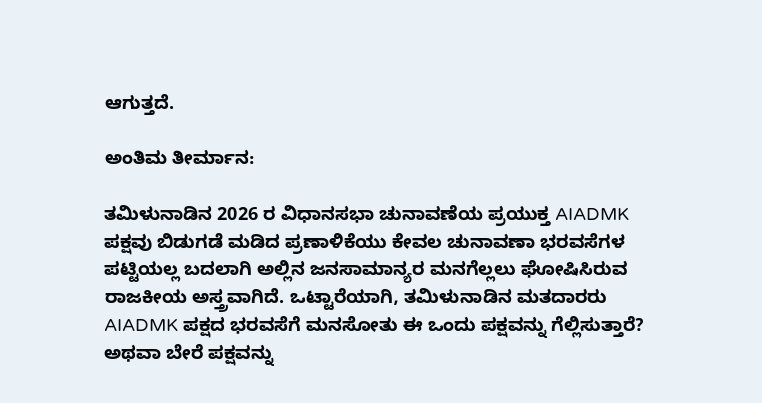ಆಗುತ್ತದೆ.

ಅಂತಿಮ ತೀರ್ಮಾನ:

ತಮಿಳುನಾಡಿನ 2026 ರ ವಿಧಾನಸಭಾ ಚುನಾವಣೆಯ ಪ್ರಯುಕ್ತ AIADMK ಪಕ್ಷವು ಬಿಡುಗಡೆ ಮಡಿದ ಪ್ರಣಾಳಿಕೆಯು ಕೇವಲ ಚುನಾವಣಾ ಭರವಸೆಗಳ ಪಟ್ಟಿಯಲ್ಲ ಬದಲಾಗಿ ಅಲ್ಲಿನ ಜನಸಾಮಾನ್ಯರ ಮನಗೆಲ್ಲಲು ಘೋಷಿಸಿರುವ ರಾಜಕೀಯ ಅಸ್ತ್ರವಾಗಿದೆ. ಒಟ್ಟಾರೆಯಾಗಿ, ತಮಿಳುನಾಡಿನ ಮತದಾರರು AIADMK ಪಕ್ಷದ ಭರವಸೆಗೆ ಮನಸೋತು ಈ ಒಂದು ಪಕ್ಷವನ್ನು ಗೆಲ್ಲಿಸುತ್ತಾರೆ? ಅಥವಾ ಬೇರೆ ಪಕ್ಷವನ್ನು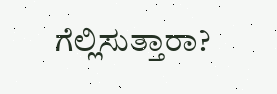ಗೆಲ್ಲಿಸುತ್ತಾರಾ?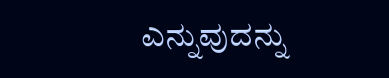ಎನ್ನುವುದನ್ನು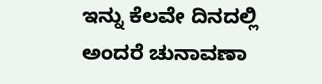ಇನ್ನು ಕೆಲವೇ ದಿನದಲ್ಲಿ ಅಂದರೆ ಚುನಾವಣಾ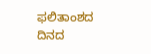ಫಲಿತಾಂಶದ ದಿನದ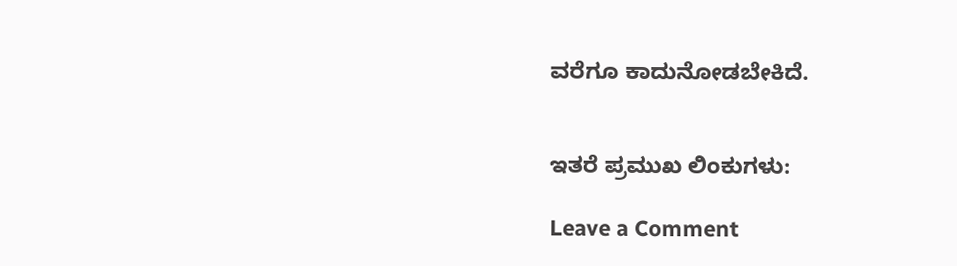ವರೆಗೂ ಕಾದುನೋಡಬೇಕಿದೆ.


ಇತರೆ ಪ್ರಮುಖ ಲಿಂಕುಗಳು:

Leave a Comment